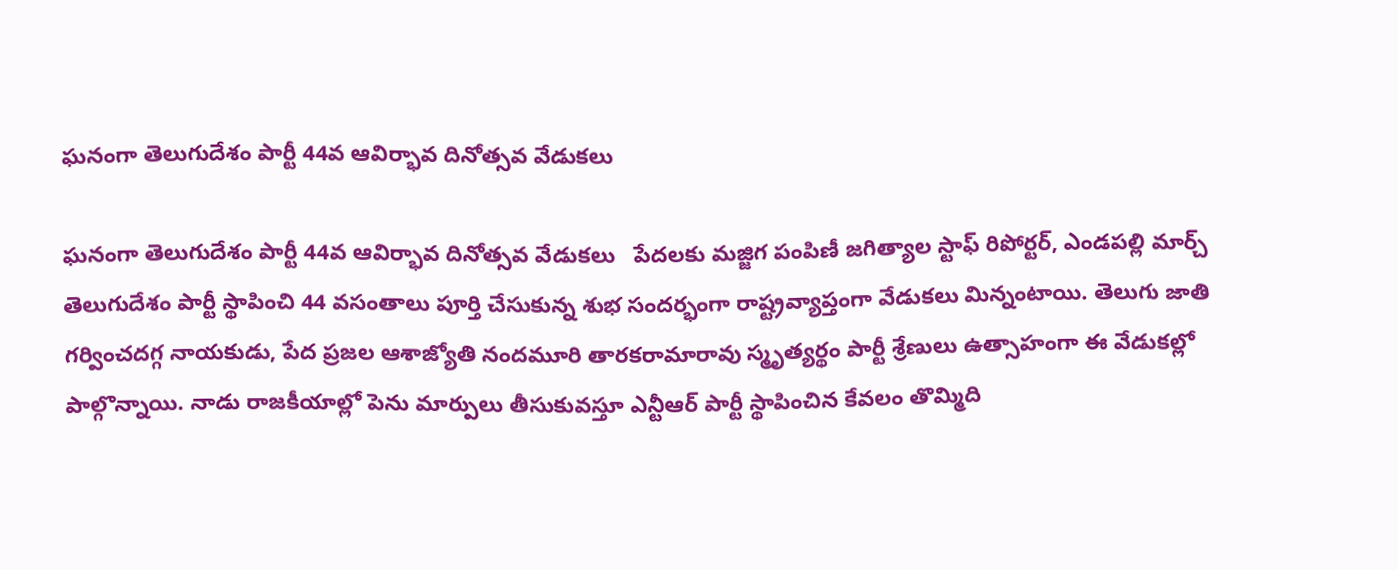ఘనంగా తెలుగుదేశం పార్టీ 44వ ఆవిర్భావ దినోత్సవ వేడుకలు

ఘనంగా తెలుగుదేశం పార్టీ 44వ ఆవిర్భావ దినోత్సవ వేడుకలు   పేదలకు మజ్జిగ పంపిణీ జగిత్యాల స్టాఫ్ రిపోర్టర్, ఎండపల్లి మార్చ్ తెలుగుదేశం పార్టీ స్థాపించి 44 వసంతాలు పూర్తి చేసుకున్న శుభ సందర్భంగా రాష్ట్రవ్యాప్తంగా వేడుకలు మిన్నంటాయి. తెలుగు జాతి గర్వించదగ్గ నాయకుడు, పేద ప్రజల ఆశాజ్యోతి నందమూరి తారకరామారావు స్మృత్యర్థం పార్టీ శ్రేణులు ఉత్సాహంగా ఈ వేడుకల్లో పాల్గొన్నాయి. నాడు రాజకీయాల్లో పెను మార్పులు తీసుకువస్తూ ఎన్టీఆర్ పార్టీ స్థాపించిన కేవలం తొమ్మిది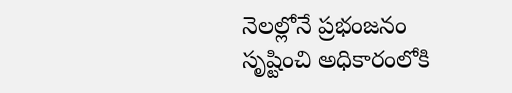నెలల్లోనే ప్రభంజనం సృష్టించి అధికారంలోకి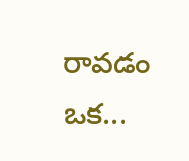రావడం ఒక...